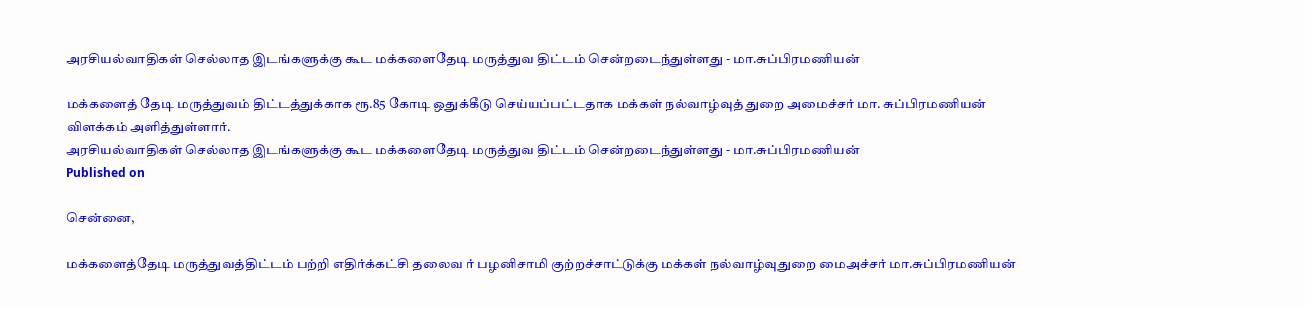அரசியல்வாதிகள் செல்லாத இடங்களுக்கு கூட மக்களைதேடி மருத்துவ திட்டம் சென்றடைந்துள்ளது - மா.சுப்பிரமணியன்

மக்களைத் தேடி மருத்துவம் திட்டத்துக்காக ரூ.85 கோடி ஒதுக்கீடு செய்யப்பட்டதாக மக்கள் நல்வாழ்வுத் துறை அமைச்சர் மா. சுப்பிரமணியன் விளக்கம் அளித்துள்ளார்.
அரசியல்வாதிகள் செல்லாத இடங்களுக்கு கூட மக்களைதேடி மருத்துவ திட்டம் சென்றடைந்துள்ளது - மா.சுப்பிரமணியன்
Published on

சென்னை,

மக்களைத்தேடி மருத்துவத்திட்டம் பற்றி எதிர்க்கட்சி தலைவ ர் பழனிசாமி குற்றச்சாட்டுக்கு மக்கள் நல்வாழ்வுதுறை மைஅச்சர் மா.சுப்பிரமணியன்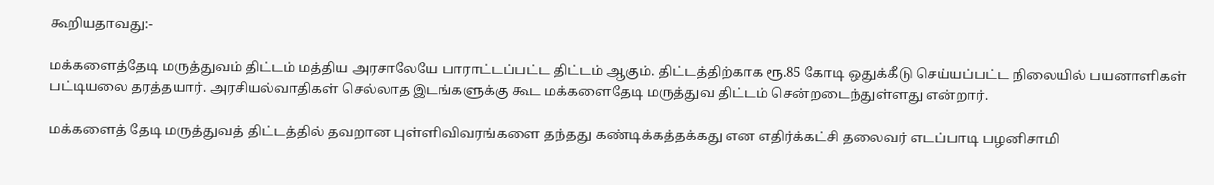கூறியதாவது:-

மக்களைத்தேடி மருத்துவம் திட்டம் மத்திய அரசாலேயே பாராட்டப்பட்ட திட்டம் ஆகும். திட்டத்திற்காக ரூ.85 கோடி ஒதுக்கீடு செய்யப்பட்ட நிலையில் பயனாளிகள் பட்டியலை தரத்தயார். அரசியல்வாதிகள் செல்லாத இடங்களுக்கு கூட மக்களைதேடி மருத்துவ திட்டம் சென்றடைந்துள்ளது என்றார்.

மக்களைத் தேடி மருத்துவத் திட்டத்தில் தவறான புள்ளிவிவரங்களை தந்தது கண்டிக்கத்தக்கது என எதிர்க்கட்சி தலைவர் எடப்பாடி பழனிசாமி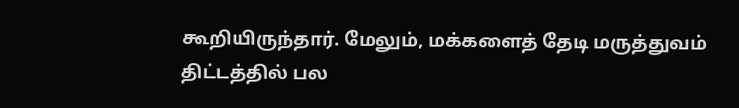கூறியிருந்தார். மேலும், மக்களைத் தேடி மருத்துவம் திட்டத்தில் பல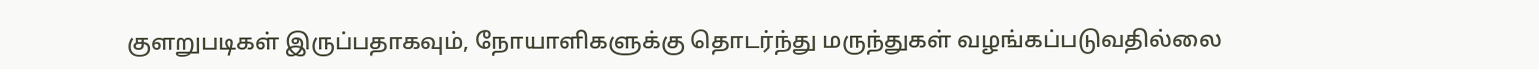குளறுபடிகள் இருப்பதாகவும், நோயாளிகளுக்கு தொடர்ந்து மருந்துகள் வழங்கப்படுவதில்லை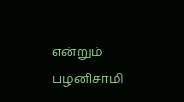என்றும் பழனிசாமி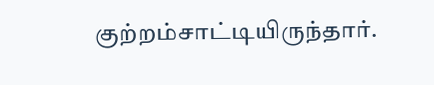குற்றம்சாட்டியிருந்தார்.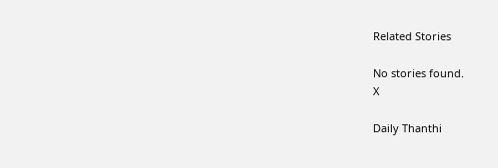Related Stories

No stories found.
X

Daily Thanthi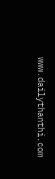www.dailythanthi.com